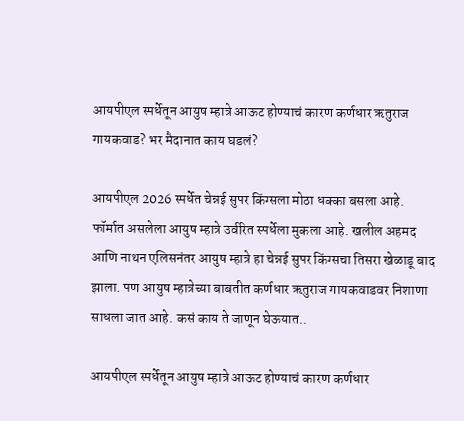आयपीएल स्पर्धेतून आयुष म्हात्रे आऊट होण्याचं कारण कर्णधार ऋतुराज गायकवाड? भर मैदानात काय घडलं?

आयपीएल 2026 स्पर्धेत चेन्नई सुपर किंग्सला मोठा धक्का बसला आहे. फॉर्मात असलेला आयुष म्हात्रे उर्वरित स्पर्धेला मुकला आहे. खलील अहमद आणि नाथन एलिसनंतर आयुष म्हात्रे हा चेन्नई सुपर किंग्सचा तिसरा खेळाडू बाद झाला. पण आयुष म्हात्रेच्या बाबतीत कर्णधार ऋतुराज गायकवाडवर निशाणा साधला जात आहे. कसं काय ते जाणून घेऊयात..

आयपीएल स्पर्धेतून आयुष म्हात्रे आऊट होण्याचं कारण कर्णधार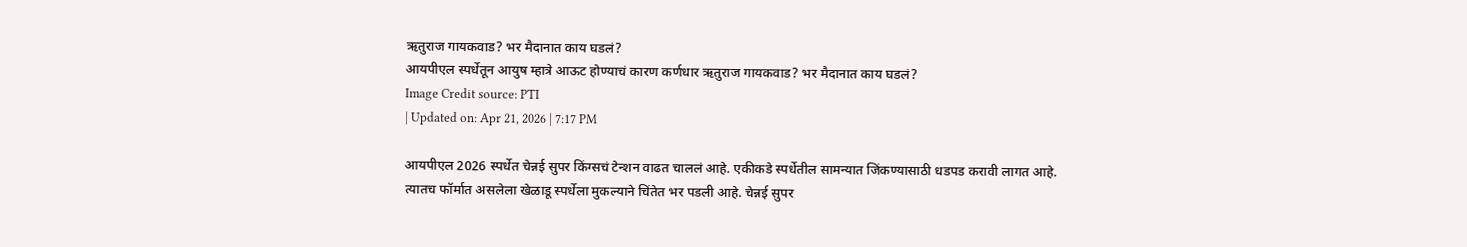ऋतुराज गायकवाड? भर मैदानात काय घडलं?
आयपीएल स्पर्धेतून आयुष म्हात्रे आऊट होण्याचं कारण कर्णधार ऋतुराज गायकवाड? भर मैदानात काय घडलं?
Image Credit source: PTI
| Updated on: Apr 21, 2026 | 7:17 PM

आयपीएल 2026 स्पर्धेत चेन्नई सुपर किंग्सचं टेन्शन वाढत चाललं आहे. एकीकडे स्पर्धेतील सामन्यात जिंकण्यासाठी धडपड करावी लागत आहे. त्यातच फॉर्मात असलेला खेळाडू स्पर्धेला मुकल्याने चिंतेत भर पडली आहे. चेन्नई सुपर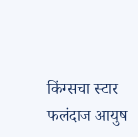किंग्सचा स्टार फलंदाज आयुष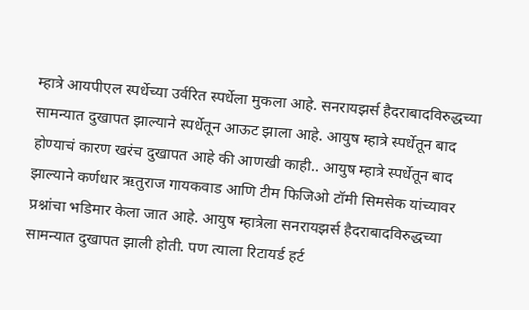म्हात्रे आयपीएल स्पर्धेच्या उर्वरित स्पर्धेला मुकला आहे. सनरायझर्स हैदराबादविरुद्धच्या सामन्यात दुखापत झाल्याने स्पर्धेतून आऊट झाला आहे. आयुष म्हात्रे स्पर्धेतून बाद होण्याचं कारण खरंच दुखापत आहे की आणखी काही.. आयुष म्हात्रे स्पर्धेतून बाद झाल्याने कर्णधार ऋतुराज गायकवाड आणि टीम फिजिओ टॉमी सिमसेक यांच्यावर प्रश्नांचा भडिमार केला जात आहे. आयुष म्हात्रेला सनरायझर्स हैदराबादविरुद्धच्या सामन्यात दुखापत झाली होती. पण त्याला रिटायर्ड हर्ट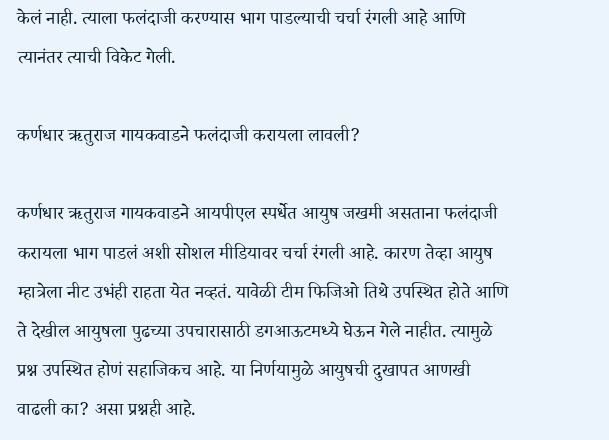केलं नाही. त्याला फलंदाजी करण्यास भाग पाडल्याची चर्चा रंगली आहे आणि त्यानंतर त्याची विकेट गेली.

कर्णधार ऋतुराज गायकवाडने फलंदाजी करायला लावली?

कर्णधार ऋतुराज गायकवाडने आयपीएल स्पर्धेत आयुष जखमी असताना फलंदाजी करायला भाग पाडलं अशी सोशल मीडियावर चर्चा रंगली आहे. कारण तेव्हा आयुष म्हात्रेला नीट उभंही राहता येत नव्हतं. यावेळी टीम फिजिओ तिथे उपस्थित होते आणि ते देखील आयुषला पुढच्या उपचारासाठी डगआऊटमध्ये घेऊन गेले नाहीत. त्यामुळे प्रश्न उपस्थित होणं सहाजिकच आहे. या निर्णयामुळे आयुषची दुखापत आणखी वाढली का? असा प्रश्नही आहे.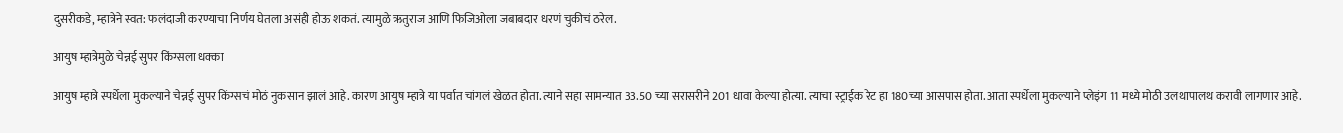दुसरीकडे, म्हात्रेने स्वत: फलंदाजी करण्याचा निर्णय घेतला असंही होऊ शकतं. त्यामुळे ऋतुराज आणि फिजिओला जबाबदार धरणं चुकीचं ठरेल.

आयुष म्हात्रेमुळे चेन्नई सुपर किंग्सला धक्का

आयुष म्हात्रे स्पर्धेला मुकल्याने चेन्नई सुपर किंग्सचं मोठं नुकसान झालं आहे. कारण आयुष म्हात्रे या पर्वात चांगलं खेळत होता. त्याने सहा सामन्यात 33.50 च्या सरासरीने 201 धावा केल्या होत्या. त्याचा स्ट्राईक रेट हा 180च्या आसपास होता. आता स्पर्धेला मुकल्याने प्लेइंग 11 मध्ये मोठी उलथापालथ करावी लागणार आहे.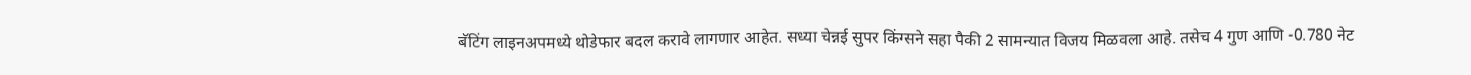बॅटिंग लाइनअपमध्ये थोडेफार बदल करावे लागणार आहेत. सध्या चेन्नई सुपर किंग्सने सहा पैकी 2 सामन्यात विजय मिळवला आहे. तसेच 4 गुण आणि -0.780 नेट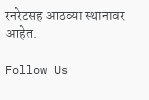रनरेटसह आठव्या स्थानावर आहेत.

Follow Us